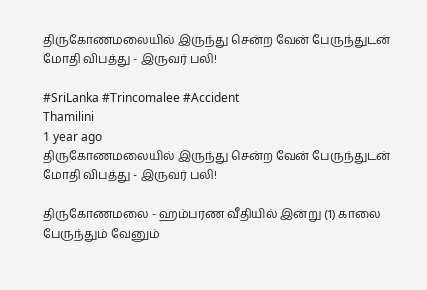திருகோணமலையில் இருந்து சென்ற வேன் பேருந்துடன் மோதி விபத்து - இருவர் பலி!

#SriLanka #Trincomalee #Accident
Thamilini
1 year ago
திருகோணமலையில் இருந்து சென்ற வேன் பேருந்துடன் மோதி விபத்து - இருவர் பலி!

திருகோணமலை - ஹம்பரண வீதியில் இன்று (1) காலை பேருந்தும் வேனும்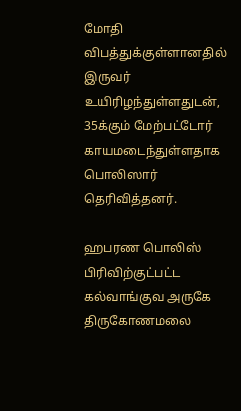மோதி  விபத்துக்குள்ளானதில் இருவர் உயிரிழந்துள்ளதுடன், 35க்கும் மேற்பட்டோர் காயமடைந்துள்ளதாக பொலிஸார் தெரிவித்தனர்.

ஹபரண பொலிஸ் பிரிவிற்குட்பட்ட கல்வாங்குவ அருகே திருகோணமலை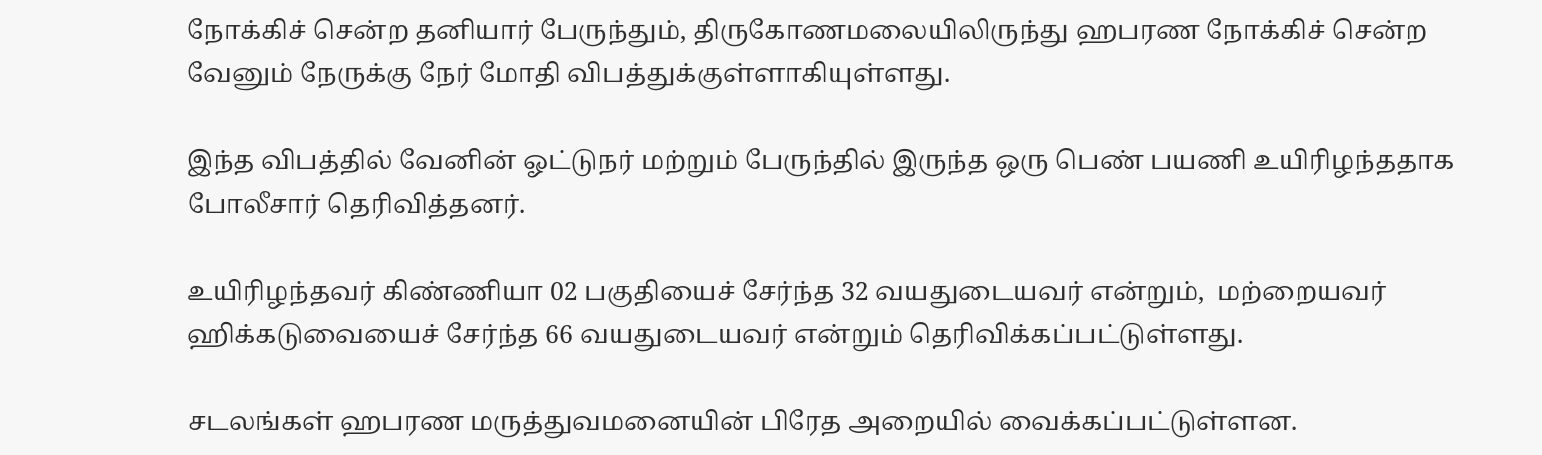நோக்கிச் சென்ற தனியார் பேருந்தும், திருகோணமலையிலிருந்து ஹபரண நோக்கிச் சென்ற வேனும் நேருக்கு நேர் மோதி விபத்துக்குள்ளாகியுள்ளது.

இந்த விபத்தில் வேனின் ஓட்டுநர் மற்றும் பேருந்தில் இருந்த ஒரு பெண் பயணி உயிரிழந்ததாக போலீசார் தெரிவித்தனர்.

உயிரிழந்தவர் கிண்ணியா 02 பகுதியைச் சேர்ந்த 32 வயதுடையவர் என்றும்,  மற்றையவர் ஹிக்கடுவையைச் சேர்ந்த 66 வயதுடையவர் என்றும் தெரிவிக்கப்பட்டுள்ளது.

சடலங்கள் ஹபரண மருத்துவமனையின் பிரேத அறையில் வைக்கப்பட்டுள்ளன.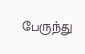பேருந்து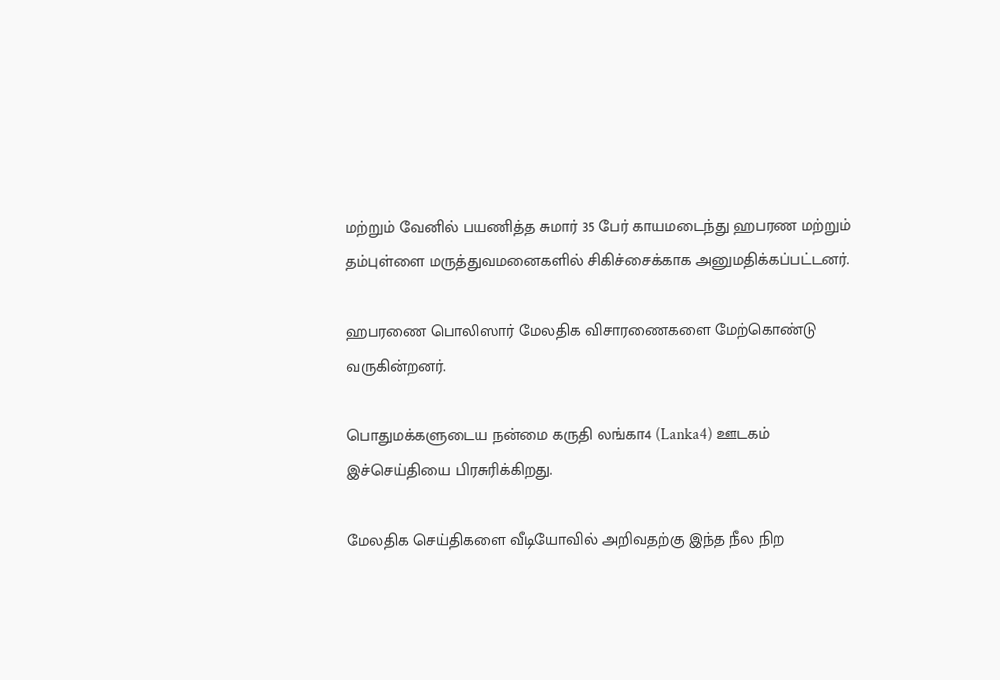மற்றும் வேனில் பயணித்த சுமார் 35 பேர் காயமடைந்து ஹபரண மற்றும் தம்புள்ளை மருத்துவமனைகளில் சிகிச்சைக்காக அனுமதிக்கப்பட்டனர்.

ஹபரணை பொலிஸார் மேலதிக விசாரணைகளை மேற்கொண்டு வருகின்றனர்.

பொதுமக்களுடைய நன்மை கருதி லங்கா4 (Lanka4) ஊடகம் இச்செய்தியை பிரசுரிக்கிறது.

மேலதிக செய்திகளை வீடியோவில் அறிவதற்கு இந்த நீல நிற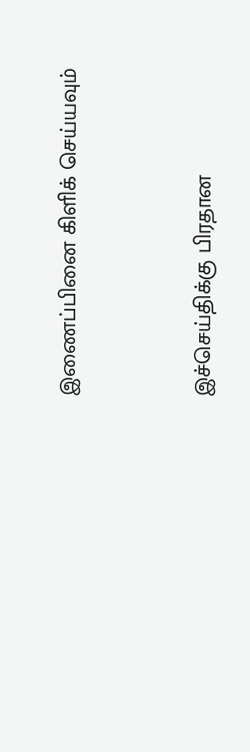இணைப்பினை கிளிக் செய்யவும்




இச்செய்திக்கு பிரதான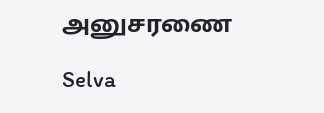அனுசரணை

Selva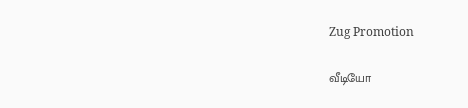Zug Promotion

வீடியோ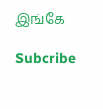இங்கே

Subcribe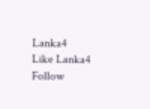Lanka4
Like Lanka4
Follow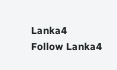Lanka4
Follow Lanka4